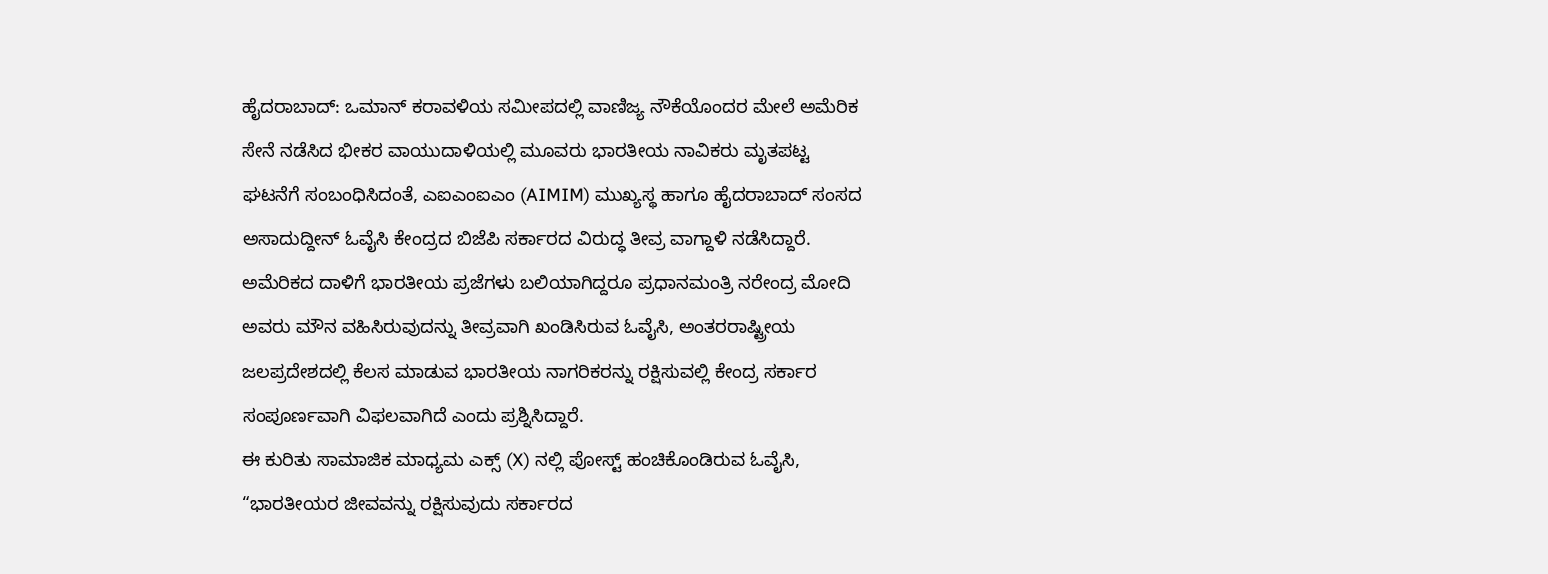ಹೈದರಾಬಾದ್: ಒಮಾನ್ ಕರಾವಳಿಯ ಸಮೀಪದಲ್ಲಿ ವಾಣಿಜ್ಯ ನೌಕೆಯೊಂದರ ಮೇಲೆ ಅಮೆರಿಕ ಸೇನೆ ನಡೆಸಿದ ಭೀಕರ ವಾಯುದಾಳಿಯಲ್ಲಿ ಮೂವರು ಭಾರತೀಯ ನಾವಿಕರು ಮೃತಪಟ್ಟ ಘಟನೆಗೆ ಸಂಬಂಧಿಸಿದಂತೆ, ಎಐಎಂಐಎಂ (AIMIM) ಮುಖ್ಯಸ್ಥ ಹಾಗೂ ಹೈದರಾಬಾದ್ ಸಂಸದ ಅಸಾದುದ್ದೀನ್ ಓವೈಸಿ ಕೇಂದ್ರದ ಬಿಜೆಪಿ ಸರ್ಕಾರದ ವಿರುದ್ಧ ತೀವ್ರ ವಾಗ್ದಾಳಿ ನಡೆಸಿದ್ದಾರೆ.
ಅಮೆರಿಕದ ದಾಳಿಗೆ ಭಾರತೀಯ ಪ್ರಜೆಗಳು ಬಲಿಯಾಗಿದ್ದರೂ ಪ್ರಧಾನಮಂತ್ರಿ ನರೇಂದ್ರ ಮೋದಿ ಅವರು ಮೌನ ವಹಿಸಿರುವುದನ್ನು ತೀವ್ರವಾಗಿ ಖಂಡಿಸಿರುವ ಓವೈಸಿ, ಅಂತರರಾಷ್ಟ್ರೀಯ ಜಲಪ್ರದೇಶದಲ್ಲಿ ಕೆಲಸ ಮಾಡುವ ಭಾರತೀಯ ನಾಗರಿಕರನ್ನು ರಕ್ಷಿಸುವಲ್ಲಿ ಕೇಂದ್ರ ಸರ್ಕಾರ ಸಂಪೂರ್ಣವಾಗಿ ವಿಫಲವಾಗಿದೆ ಎಂದು ಪ್ರಶ್ನಿಸಿದ್ದಾರೆ.
ಈ ಕುರಿತು ಸಾಮಾಜಿಕ ಮಾಧ್ಯಮ ಎಕ್ಸ್ (X) ನಲ್ಲಿ ಪೋಸ್ಟ್ ಹಂಚಿಕೊಂಡಿರುವ ಓವೈಸಿ, “ಭಾರತೀಯರ ಜೀವವನ್ನು ರಕ್ಷಿಸುವುದು ಸರ್ಕಾರದ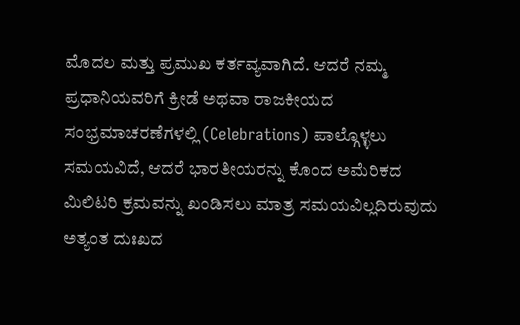ಮೊದಲ ಮತ್ತು ಪ್ರಮುಖ ಕರ್ತವ್ಯವಾಗಿದೆ. ಆದರೆ ನಮ್ಮ ಪ್ರಧಾನಿಯವರಿಗೆ ಕ್ರೀಡೆ ಅಥವಾ ರಾಜಕೀಯದ ಸಂಭ್ರಮಾಚರಣೆಗಳಲ್ಲಿ (Celebrations) ಪಾಲ್ಗೊಳ್ಳಲು ಸಮಯವಿದೆ, ಆದರೆ ಭಾರತೀಯರನ್ನು ಕೊಂದ ಅಮೆರಿಕದ ಮಿಲಿಟರಿ ಕ್ರಮವನ್ನು ಖಂಡಿಸಲು ಮಾತ್ರ ಸಮಯವಿಲ್ಲದಿರುವುದು ಅತ್ಯಂತ ದುಃಖದ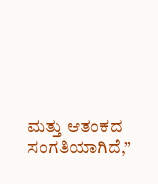ಮತ್ತು ಆತಂಕದ ಸಂಗತಿಯಾಗಿದೆ,”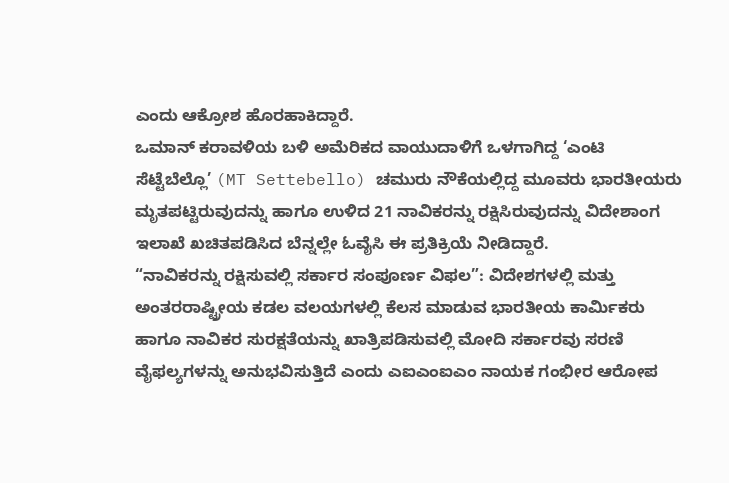ಎಂದು ಆಕ್ರೋಶ ಹೊರಹಾಕಿದ್ದಾರೆ.
ಒಮಾನ್ ಕರಾವಳಿಯ ಬಳಿ ಅಮೆರಿಕದ ವಾಯುದಾಳಿಗೆ ಒಳಗಾಗಿದ್ದ ‘ಎಂಟಿ ಸೆಟ್ಟೆಬೆಲ್ಲೊ’ (MT Settebello) ಚಮುರು ನೌಕೆಯಲ್ಲಿದ್ದ ಮೂವರು ಭಾರತೀಯರು ಮೃತಪಟ್ಟಿರುವುದನ್ನು ಹಾಗೂ ಉಳಿದ 21 ನಾವಿಕರನ್ನು ರಕ್ಷಿಸಿರುವುದನ್ನು ವಿದೇಶಾಂಗ ಇಲಾಖೆ ಖಚಿತಪಡಿಸಿದ ಬೆನ್ನಲ್ಲೇ ಓವೈಸಿ ಈ ಪ್ರತಿಕ್ರಿಯೆ ನೀಡಿದ್ದಾರೆ.
“ನಾವಿಕರನ್ನು ರಕ್ಷಿಸುವಲ್ಲಿ ಸರ್ಕಾರ ಸಂಪೂರ್ಣ ವಿಫಲ”: ವಿದೇಶಗಳಲ್ಲಿ ಮತ್ತು ಅಂತರರಾಷ್ಟ್ರೀಯ ಕಡಲ ವಲಯಗಳಲ್ಲಿ ಕೆಲಸ ಮಾಡುವ ಭಾರತೀಯ ಕಾರ್ಮಿಕರು ಹಾಗೂ ನಾವಿಕರ ಸುರಕ್ಷತೆಯನ್ನು ಖಾತ್ರಿಪಡಿಸುವಲ್ಲಿ ಮೋದಿ ಸರ್ಕಾರವು ಸರಣಿ ವೈಫಲ್ಯಗಳನ್ನು ಅನುಭವಿಸುತ್ತಿದೆ ಎಂದು ಎಐಎಂಐಎಂ ನಾಯಕ ಗಂಭೀರ ಆರೋಪ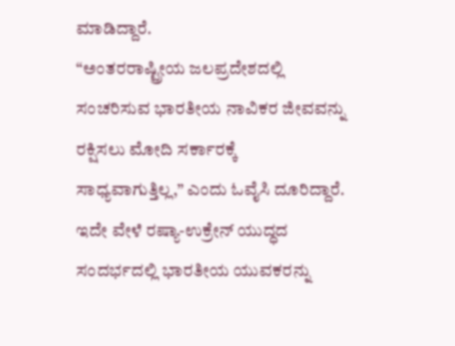ಮಾಡಿದ್ದಾರೆ.
“ಅಂತರರಾಷ್ಟ್ರೀಯ ಜಲಪ್ರದೇಶದಲ್ಲಿ ಸಂಚರಿಸುವ ಭಾರತೀಯ ನಾವಿಕರ ಜೀವವನ್ನು ರಕ್ಷಿಸಲು ಮೋದಿ ಸರ್ಕಾರಕ್ಕೆ ಸಾಧ್ಯವಾಗುತ್ತಿಲ್ಲ,” ಎಂದು ಓವೈಸಿ ದೂರಿದ್ದಾರೆ. ಇದೇ ವೇಳೆ ರಷ್ಯಾ-ಉಕ್ರೇನ್ ಯುದ್ಧದ ಸಂದರ್ಭದಲ್ಲಿ ಭಾರತೀಯ ಯುವಕರನ್ನು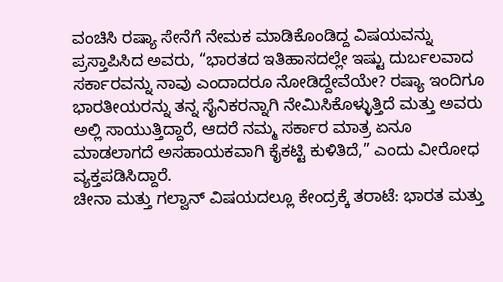ವಂಚಿಸಿ ರಷ್ಯಾ ಸೇನೆಗೆ ನೇಮಕ ಮಾಡಿಕೊಂಡಿದ್ದ ವಿಷಯವನ್ನು ಪ್ರಸ್ತಾಪಿಸಿದ ಅವರು, “ಭಾರತದ ಇತಿಹಾಸದಲ್ಲೇ ಇಷ್ಟು ದುರ್ಬಲವಾದ ಸರ್ಕಾರವನ್ನು ನಾವು ಎಂದಾದರೂ ನೋಡಿದ್ದೇವೆಯೇ? ರಷ್ಯಾ ಇಂದಿಗೂ ಭಾರತೀಯರನ್ನು ತನ್ನ ಸೈನಿಕರನ್ನಾಗಿ ನೇಮಿಸಿಕೊಳ್ಳುತ್ತಿದೆ ಮತ್ತು ಅವರು ಅಲ್ಲಿ ಸಾಯುತ್ತಿದ್ದಾರೆ, ಆದರೆ ನಮ್ಮ ಸರ್ಕಾರ ಮಾತ್ರ ಏನೂ ಮಾಡಲಾಗದೆ ಅಸಹಾಯಕವಾಗಿ ಕೈಕಟ್ಟಿ ಕುಳಿತಿದೆ,” ಎಂದು ವೀರೋಧ ವ್ಯಕ್ತಪಡಿಸಿದ್ದಾರೆ.
ಚೀನಾ ಮತ್ತು ಗಲ್ವಾನ್ ವಿಷಯದಲ್ಲೂ ಕೇಂದ್ರಕ್ಕೆ ತರಾಟೆ: ಭಾರತ ಮತ್ತು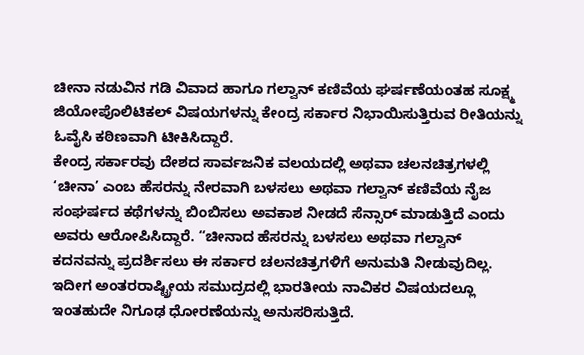ಚೀನಾ ನಡುವಿನ ಗಡಿ ವಿವಾದ ಹಾಗೂ ಗಲ್ವಾನ್ ಕಣಿವೆಯ ಘರ್ಷಣೆಯಂತಹ ಸೂಕ್ಷ್ಮ ಜಿಯೋಪೊಲಿಟಿಕಲ್ ವಿಷಯಗಳನ್ನು ಕೇಂದ್ರ ಸರ್ಕಾರ ನಿಭಾಯಿಸುತ್ತಿರುವ ರೀತಿಯನ್ನು ಓವೈಸಿ ಕಠಿಣವಾಗಿ ಟೀಕಿಸಿದ್ದಾರೆ.
ಕೇಂದ್ರ ಸರ್ಕಾರವು ದೇಶದ ಸಾರ್ವಜನಿಕ ವಲಯದಲ್ಲಿ ಅಥವಾ ಚಲನಚಿತ್ರಗಳಲ್ಲಿ ‘ಚೀನಾ’ ಎಂಬ ಹೆಸರನ್ನು ನೇರವಾಗಿ ಬಳಸಲು ಅಥವಾ ಗಲ್ವಾನ್ ಕಣಿವೆಯ ನೈಜ ಸಂಘರ್ಷದ ಕಥೆಗಳನ್ನು ಬಿಂಬಿಸಲು ಅವಕಾಶ ನೀಡದೆ ಸೆನ್ಸಾರ್ ಮಾಡುತ್ತಿದೆ ಎಂದು ಅವರು ಆರೋಪಿಸಿದ್ದಾರೆ. “ಚೀನಾದ ಹೆಸರನ್ನು ಬಳಸಲು ಅಥವಾ ಗಲ್ವಾನ್ ಕದನವನ್ನು ಪ್ರದರ್ಶಿಸಲು ಈ ಸರ್ಕಾರ ಚಲನಚಿತ್ರಗಳಿಗೆ ಅನುಮತಿ ನೀಡುವುದಿಲ್ಲ.
ಇದೀಗ ಅಂತರರಾಷ್ಟ್ರೀಯ ಸಮುದ್ರದಲ್ಲಿ ಭಾರತೀಯ ನಾವಿಕರ ವಿಷಯದಲ್ಲೂ ಇಂತಹುದೇ ನಿಗೂಢ ಧೋರಣೆಯನ್ನು ಅನುಸರಿಸುತ್ತಿದೆ.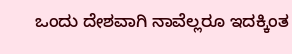ಒಂದು ದೇಶವಾಗಿ ನಾವೆಲ್ಲರೂ ಇದಕ್ಕಿಂತ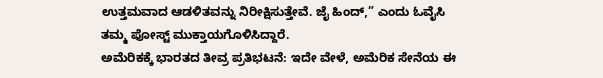ಉತ್ತಮವಾದ ಆಡಳಿತವನ್ನು ನಿರೀಕ್ಷಿಸುತ್ತೇವೆ. ಜೈ ಹಿಂದ್,” ಎಂದು ಓವೈಸಿ ತಮ್ಮ ಪೋಸ್ಟ್ ಮುಕ್ತಾಯಗೊಳಿಸಿದ್ದಾರೆ.
ಅಮೆರಿಕಕ್ಕೆ ಭಾರತದ ತೀವ್ರ ಪ್ರತಿಭಟನೆ: ಇದೇ ವೇಳೆ, ಅಮೆರಿಕ ಸೇನೆಯ ಈ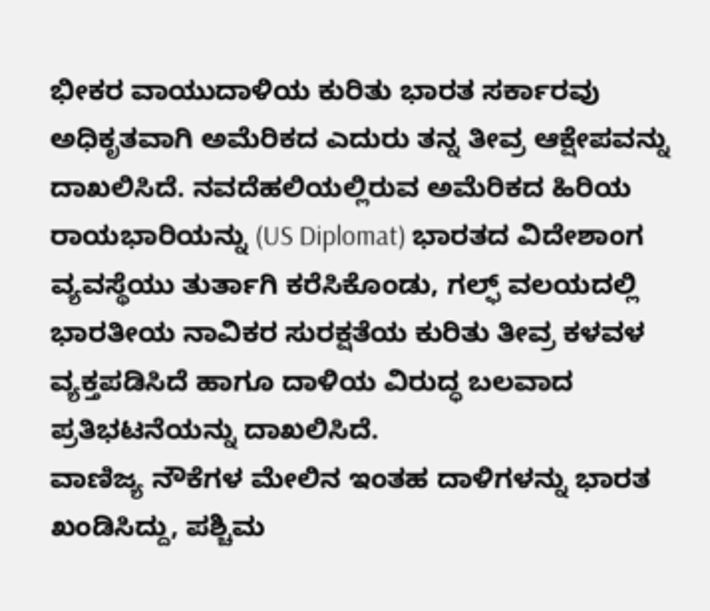ಭೀಕರ ವಾಯುದಾಳಿಯ ಕುರಿತು ಭಾರತ ಸರ್ಕಾರವು ಅಧಿಕೃತವಾಗಿ ಅಮೆರಿಕದ ಎದುರು ತನ್ನ ತೀವ್ರ ಆಕ್ಷೇಪವನ್ನು ದಾಖಲಿಸಿದೆ. ನವದೆಹಲಿಯಲ್ಲಿರುವ ಅಮೆರಿಕದ ಹಿರಿಯ ರಾಯಭಾರಿಯನ್ನು (US Diplomat) ಭಾರತದ ವಿದೇಶಾಂಗ ವ್ಯವಸ್ಥೆಯು ತುರ್ತಾಗಿ ಕರೆಸಿಕೊಂಡು, ಗಲ್ಫ್ ವಲಯದಲ್ಲಿ ಭಾರತೀಯ ನಾವಿಕರ ಸುರಕ್ಷತೆಯ ಕುರಿತು ತೀವ್ರ ಕಳವಳ ವ್ಯಕ್ತಪಡಿಸಿದೆ ಹಾಗೂ ದಾಳಿಯ ವಿರುದ್ಧ ಬಲವಾದ ಪ್ರತಿಭಟನೆಯನ್ನು ದಾಖಲಿಸಿದೆ.
ವಾಣಿಜ್ಯ ನೌಕೆಗಳ ಮೇಲಿನ ಇಂತಹ ದಾಳಿಗಳನ್ನು ಭಾರತ ಖಂಡಿಸಿದ್ದು, ಪಶ್ಚಿಮ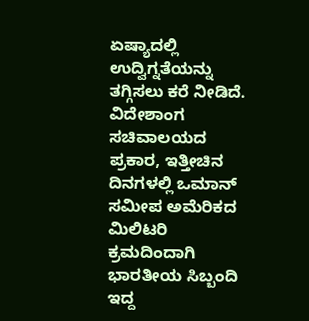ಏಷ್ಯಾದಲ್ಲಿ ಉದ್ವಿಗ್ನತೆಯನ್ನು ತಗ್ಗಿಸಲು ಕರೆ ನೀಡಿದೆ. ವಿದೇಶಾಂಗ ಸಚಿವಾಲಯದ ಪ್ರಕಾರ, ಇತ್ತೀಚಿನ ದಿನಗಳಲ್ಲಿ ಒಮಾನ್ ಸಮೀಪ ಅಮೆರಿಕದ ಮಿಲಿಟರಿ ಕ್ರಮದಿಂದಾಗಿ ಭಾರತೀಯ ಸಿಬ್ಬಂದಿ ಇದ್ದ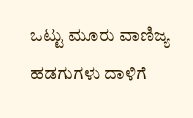ಒಟ್ಟು ಮೂರು ವಾಣಿಜ್ಯ ಹಡಗುಗಳು ದಾಳಿಗೆ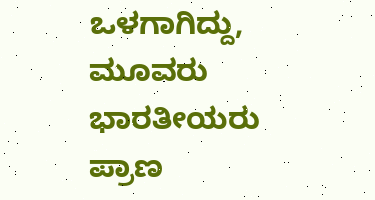ಒಳಗಾಗಿದ್ದು, ಮೂವರು ಭಾರತೀಯರು ಪ್ರಾಣ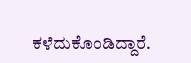ಕಳೆದುಕೊಂಡಿದ್ದಾರೆ.